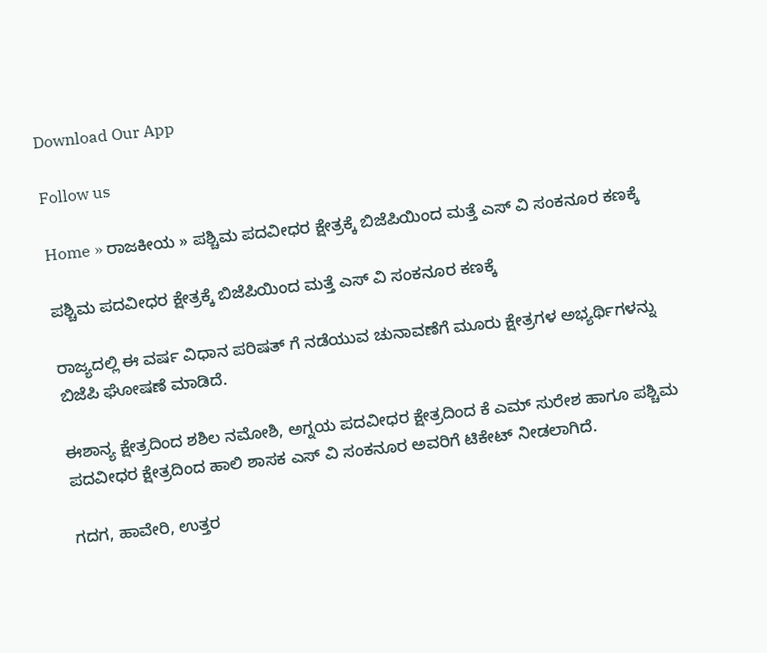Download Our App

Follow us

Home » ರಾಜಕೀಯ » ಪಶ್ಚಿಮ ಪದವೀಧರ ಕ್ಷೇತ್ರಕ್ಕೆ ಬಿಜೆಪಿಯಿಂದ ಮತ್ತೆ ಎಸ್ ವಿ ಸಂಕನೂರ ಕಣಕ್ಕೆ

ಪಶ್ಚಿಮ ಪದವೀಧರ ಕ್ಷೇತ್ರಕ್ಕೆ ಬಿಜೆಪಿಯಿಂದ ಮತ್ತೆ ಎಸ್ ವಿ ಸಂಕನೂರ ಕಣಕ್ಕೆ

ರಾಜ್ಯದಲ್ಲಿ ಈ ವರ್ಷ ವಿಧಾನ ಪರಿಷತ್ ಗೆ ನಡೆಯುವ ಚುನಾವಣೆಗೆ ಮೂರು ಕ್ಷೇತ್ರಗಳ ಅಭ್ಯರ್ಥಿಗಳನ್ನು ಬಿಜೆಪಿ ಘೋಷಣೆ ಮಾಡಿದೆ.

ಈಶಾನ್ಯ ಕ್ಷೇತ್ರದಿಂದ ಶಶಿಲ ನಮೋಶಿ, ಅಗ್ನಯ ಪದವೀಧರ ಕ್ಷೇತ್ರದಿಂದ ಕೆ ಎಮ್ ಸುರೇಶ ಹಾಗೂ ಪಶ್ಚಿಮ ಪದವೀಧರ ಕ್ಷೇತ್ರದಿಂದ ಹಾಲಿ ಶಾಸಕ ಎಸ್ ವಿ ಸಂಕನೂರ ಅವರಿಗೆ ಟಿಕೇಟ್ ನೀಡಲಾಗಿದೆ.

ಗದಗ, ಹಾವೇರಿ, ಉತ್ತರ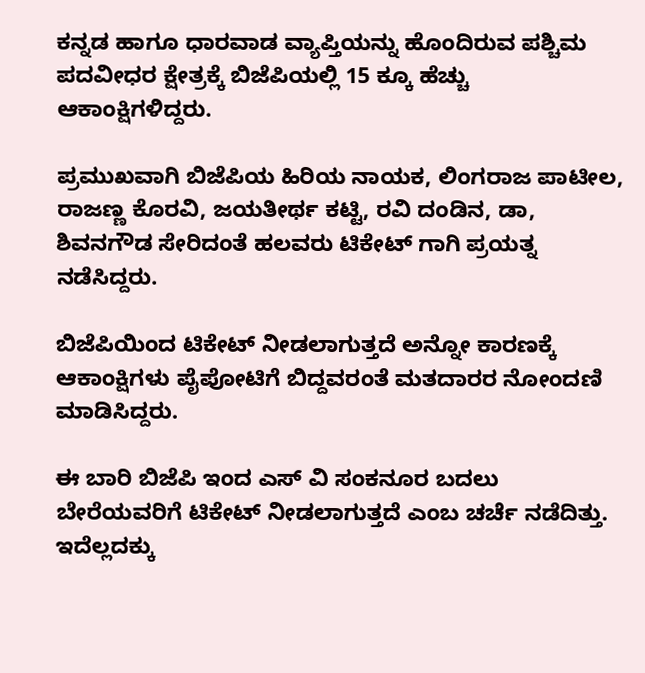ಕನ್ನಡ ಹಾಗೂ ಧಾರವಾಡ ವ್ಯಾಪ್ತಿಯನ್ನು ಹೊಂದಿರುವ ಪಶ್ಚಿಮ ಪದವೀಧರ ಕ್ಷೇತ್ರಕ್ಕೆ ಬಿಜೆಪಿಯಲ್ಲಿ 15 ಕ್ಕೂ ಹೆಚ್ಚು ಆಕಾಂಕ್ಷಿಗಳಿದ್ದರು.

ಪ್ರಮುಖವಾಗಿ ಬಿಜೆಪಿಯ ಹಿರಿಯ ನಾಯಕ, ಲಿಂಗರಾಜ ಪಾಟೀಲ, ರಾಜಣ್ಣ ಕೊರವಿ, ಜಯತೀರ್ಥ ಕಟ್ಟಿ, ರವಿ ದಂಡಿನ, ಡಾ, ಶಿವನಗೌಡ ಸೇರಿದಂತೆ ಹಲವರು ಟಿಕೇಟ್ ಗಾಗಿ ಪ್ರಯತ್ನ ನಡೆಸಿದ್ದರು.

ಬಿಜೆಪಿಯಿಂದ ಟಿಕೇಟ್ ನೀಡಲಾಗುತ್ತದೆ ಅನ್ನೋ ಕಾರಣಕ್ಕೆ ಆಕಾಂಕ್ಷಿಗಳು ಪೈಪೋಟಿಗೆ ಬಿದ್ದವರಂತೆ ಮತದಾರರ ನೋಂದಣಿ ಮಾಡಿಸಿದ್ದರು.

ಈ ಬಾರಿ ಬಿಜೆಪಿ ಇಂದ ಎಸ್ ವಿ ಸಂಕನೂರ ಬದಲು ಬೇರೆಯವರಿಗೆ ಟಿಕೇಟ್ ನೀಡಲಾಗುತ್ತದೆ ಎಂಬ ಚರ್ಚೆ ನಡೆದಿತ್ತು. ಇದೆಲ್ಲದಕ್ಕು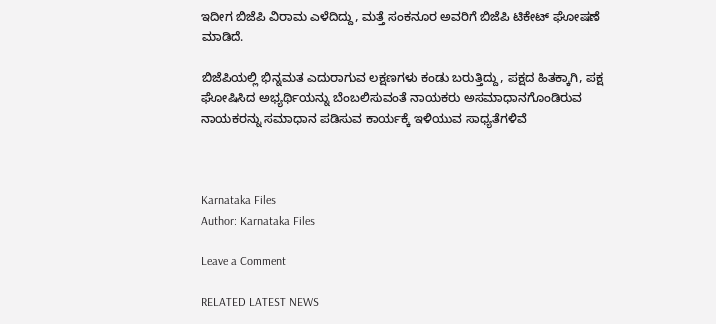ಇದೀಗ ಬಿಜೆಪಿ ವಿರಾಮ ಎಳೆದಿದ್ದು, ಮತ್ತೆ ಸಂಕನೂರ ಅವರಿಗೆ ಬಿಜೆಪಿ ಟಿಕೇಟ್ ಘೋಷಣೆ ಮಾಡಿದೆ.

ಬಿಜೆಪಿಯಲ್ಲಿ ಭಿನ್ನಮತ ಎದುರಾಗುವ ಲಕ್ಷಣಗಳು ಕಂಡು ಬರುತ್ತಿದ್ದು, ಪಕ್ಷದ ಹಿತಕ್ಕಾಗಿ, ಪಕ್ಷ ಘೋಷಿಸಿದ ಅಭ್ಯರ್ಥಿಯನ್ನು ಬೆಂಬಲಿಸುವಂತೆ ನಾಯಕರು ಅಸಮಾಧಾನಗೊಂಡಿರುವ ನಾಯಕರನ್ನು ಸಮಾಧಾನ ಪಡಿಸುವ ಕಾರ್ಯಕ್ಕೆ ಇಳಿಯುವ ಸಾಧ್ಯತೆಗಳಿವೆ



Karnataka Files
Author: Karnataka Files

Leave a Comment

RELATED LATEST NEWS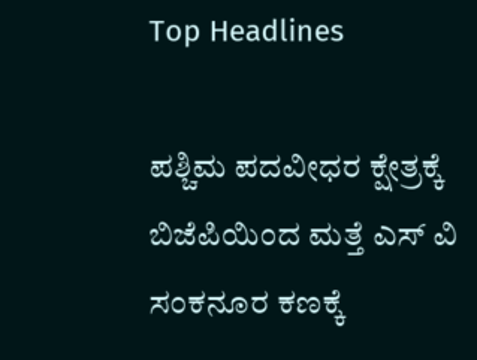Top Headlines

ಪಶ್ಚಿಮ ಪದವೀಧರ ಕ್ಷೇತ್ರಕ್ಕೆ ಬಿಜೆಪಿಯಿಂದ ಮತ್ತೆ ಎಸ್ ವಿ ಸಂಕನೂರ ಕಣಕ್ಕೆ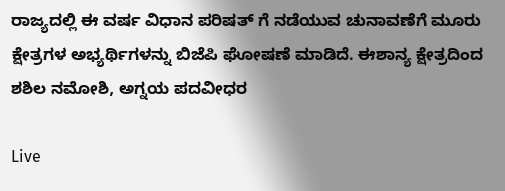ರಾಜ್ಯದಲ್ಲಿ ಈ ವರ್ಷ ವಿಧಾನ ಪರಿಷತ್ ಗೆ ನಡೆಯುವ ಚುನಾವಣೆಗೆ ಮೂರು ಕ್ಷೇತ್ರಗಳ ಅಭ್ಯರ್ಥಿಗಳನ್ನು ಬಿಜೆಪಿ ಘೋಷಣೆ ಮಾಡಿದೆ. ಈಶಾನ್ಯ ಕ್ಷೇತ್ರದಿಂದ ಶಶಿಲ ನಮೋಶಿ, ಅಗ್ನಯ ಪದವೀಧರ

Live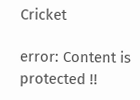Cricket

error: Content is protected !!